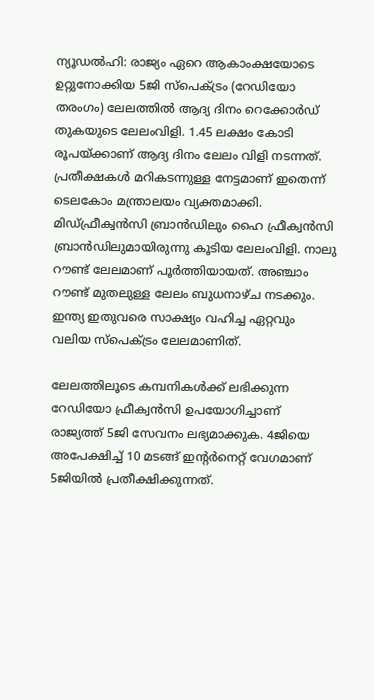ന്യൂഡല്‍ഹി: രാജ്യം ഏറെ ആകാംക്ഷയോടെ ഉറ്റുനോക്കിയ 5ജി സ്‌പെക്ട്രം (റേഡിയോ തരംഗം) ലേലത്തില്‍ ആദ്യ ദിനം റെക്കോര്‍ഡ് തുകയുടെ ലേലംവിളി. 1.45 ലക്ഷം കോടി രൂപയ്ക്കാണ് ആദ്യ ദിനം ലേലം വിളി നടന്നത്. പ്രതീക്ഷകള്‍ മറികടന്നുള്ള നേട്ടമാണ് ഇതെന്ന് ടെലകോം മന്ത്രാലയം വ്യക്തമാക്കി. മിഡ്ഫ്രീക്വന്‍സി ബ്രാന്‍ഡിലും ഹൈ ഫ്രീക്വന്‍സി ബ്രാന്‍ഡിലുമായിരുന്നു കൂടിയ ലേലംവിളി. നാലു റൗണ്ട് ലേലമാണ് പൂര്‍ത്തിയായത്. അഞ്ചാം റൗണ്ട് മുതലുള്ള ലേലം ബുധനാഴ്ച നടക്കും. ഇന്ത്യ ഇതുവരെ സാക്ഷ്യം വഹിച്ച ഏറ്റവും വലിയ സ്‌പെക്ട്രം ലേലമാണിത്.

ലേലത്തിലൂടെ കമ്പനികള്‍ക്ക് ലഭിക്കുന്ന റേഡിയോ ഫ്രീക്വന്‍സി ഉപയോഗിച്ചാണ് രാജ്യത്ത് 5ജി സേവനം ലഭ്യമാക്കുക. 4ജിയെ അപേക്ഷിച്ച് 10 മടങ്ങ് ഇന്റര്‍നെറ്റ് വേഗമാണ് 5ജിയില്‍ പ്രതീക്ഷിക്കുന്നത്.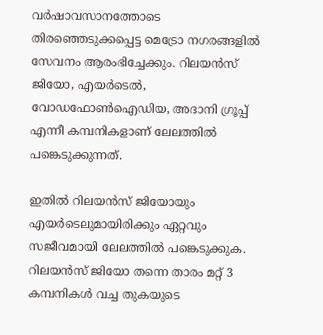വര്‍ഷാവസാനത്തോടെ തിരഞ്ഞെടുക്കപ്പെട്ട മെട്രോ നഗരങ്ങളില്‍ സേവനം ആരംഭിച്ചേക്കും. റിലയന്‍സ് ജിയോ, എയര്‍ടെല്‍, വോഡഫോണ്‍ഐഡിയ, അദാനി ഗ്രൂപ്പ് എന്നീ കമ്പനികളാണ് ലേലത്തില്‍ പങ്കെടുക്കുന്നത്.

ഇതില്‍ റിലയന്‍സ് ജിയോയും എയര്‍ടെലുമായിരിക്കും ഏറ്റവും സജീവമായി ലേലത്തില്‍ പങ്കെടുക്കുക. റിലയന്‍സ് ജിയോ തന്നെ താരം മറ്റ് 3 കമ്പനികള്‍ വച്ച തുകയുടെ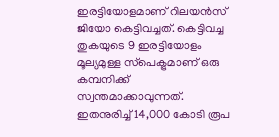ഇരട്ടിയോളമാണ് റിലയന്‍സ് ജിയോ കെട്ടിവച്ചത്. കെട്ടിവച്ച തുകയുടെ 9 ഇരട്ടിയോളം മൂല്യമുള്ള സ്‌പെക്ട്രമാണ് ഒരു കമ്പനിക്ക് സ്വന്തമാക്കാവുന്നത്. ഇതനുരിച്ച് 14,000 കോടി രൂപ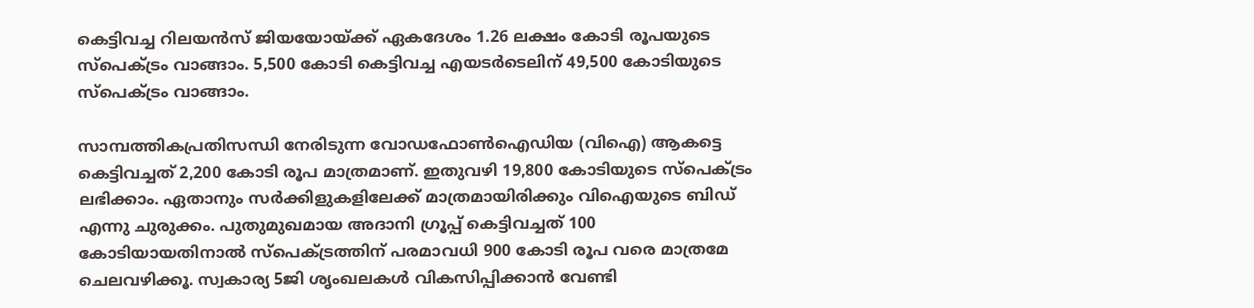കെട്ടിവച്ച റിലയന്‍സ് ജിയയോയ്ക്ക് ഏകദേശം 1.26 ലക്ഷം കോടി രൂപയുടെ സ്‌പെക്ട്രം വാങ്ങാം. 5,500 കോടി കെട്ടിവച്ച എയടര്‍ടെലിന് 49,500 കോടിയുടെ സ്‌പെക്ട്രം വാങ്ങാം.

സാമ്പത്തികപ്രതിസന്ധി നേരിടുന്ന വോഡഫോണ്‍ഐഡിയ (വിഐ) ആകട്ടെ കെട്ടിവച്ചത് 2,200 കോടി രൂപ മാത്രമാണ്. ഇതുവഴി 19,800 കോടിയുടെ സ്‌പെക്ട്രം ലഭിക്കാം. ഏതാനും സര്‍ക്കിളുകളിലേക്ക് മാത്രമായിരിക്കും വിഐയുടെ ബിഡ് എന്നു ചുരുക്കം. പുതുമുഖമായ അദാനി ഗ്രൂപ്പ് കെട്ടിവച്ചത് 100 കോടിയായതിനാല്‍ സ്‌പെക്ട്രത്തിന് പരമാവധി 900 കോടി രൂപ വരെ മാത്രമേ ചെലവഴിക്കൂ. സ്വകാര്യ 5ജി ശൃംഖലകള്‍ വികസിപ്പിക്കാന്‍ വേണ്ടി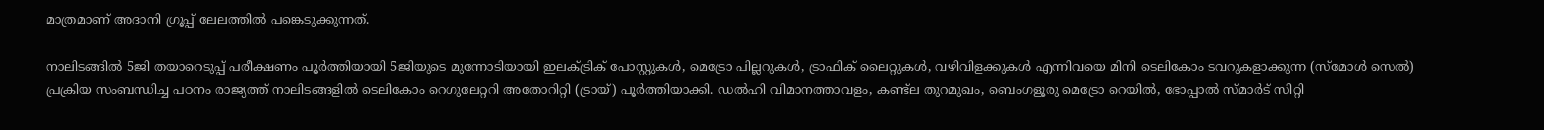മാത്രമാണ് അദാനി ഗ്രൂപ്പ് ലേലത്തില്‍ പങ്കെടുക്കുന്നത്.

നാലിടങ്ങില്‍ 5ജി തയാറെടുപ്പ് പരീക്ഷണം പൂര്‍ത്തിയായി 5ജിയുടെ മുന്നോടിയായി ഇലക്ട്രിക് പോസ്റ്റുകള്‍, മെട്രോ പില്ലറുകള്‍, ട്രാഫിക് ലൈറ്റുകള്‍, വഴിവിളക്കുകള്‍ എന്നിവയെ മിനി ടെലികോം ടവറുകളാക്കുന്ന (സ്‌മോള്‍ സെല്‍) പ്രക്രിയ സംബന്ധിച്ച പഠനം രാജ്യത്ത് നാലിടങ്ങളില്‍ ടെലികോം റെഗുലേറ്ററി അതോറിറ്റി (ട്രായ്) പൂര്‍ത്തിയാക്കി. ഡല്‍ഹി വിമാനത്താവളം, കണ്ട്‌ല തുറമുഖം, ബെംഗളൂരു മെട്രോ റെയില്‍, ഭോപ്പാല്‍ സ്മാര്‍ട് സിറ്റി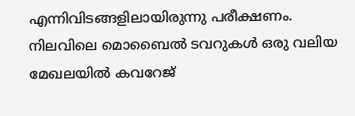എന്നിവിടങ്ങളിലായിരുന്നു പരീക്ഷണം. നിലവിലെ മൊബൈല്‍ ടവറുകള്‍ ഒരു വലിയ മേഖലയില്‍ കവറേജ്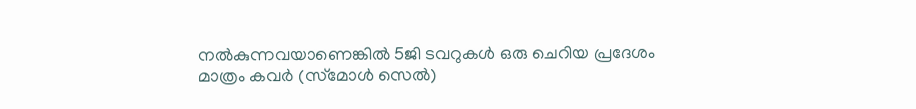നല്‍കുന്നവയാണെങ്കില്‍ 5ജി ടവറുകള്‍ ഒരു ചെറിയ പ്രദേശം മാത്രം കവര്‍ (സ്‌മോള്‍ സെല്‍)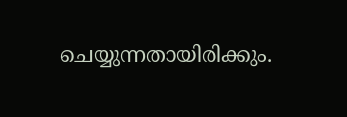ചെയ്യുന്നതായിരിക്കും.